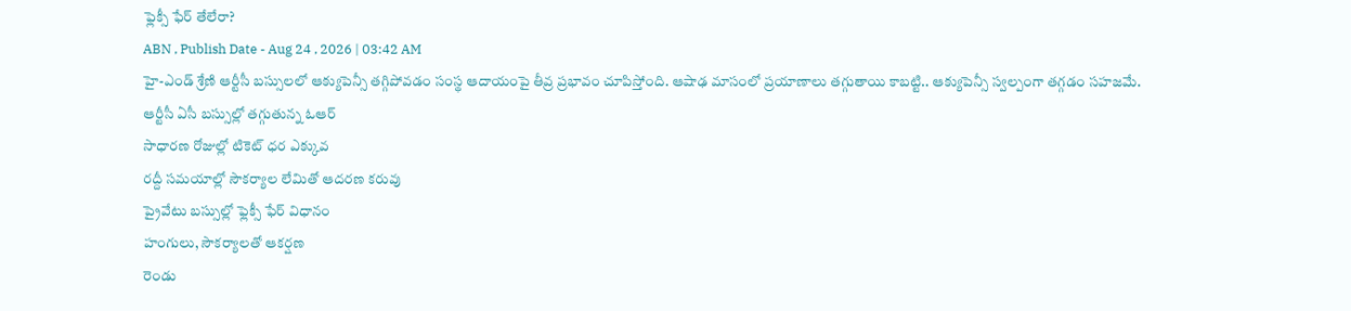ఫ్లెక్సీ ఫేర్ తేలేరా?
ABN , Publish Date - Aug 24 , 2026 | 03:42 AM
హై-ఎండ్ శ్రేణి ఆర్టీసీ బస్సులలో ఆక్యుపెన్సీ తగ్గిపోవడం సంస్థ ఆదాయంపై తీవ్ర ప్రభావం చూపిస్తోంది. ఆషాఢ మాసంలో ప్రయాణాలు తగ్గుతాయి కాబట్టి.. ఆక్యుపెన్సీ స్వల్పంగా తగ్గడం సహజమే.
ఆర్టీసీ ఏసీ బస్సుల్లో తగ్గుతున్న ఓఆర్
సాధారణ రోజుల్లో టికెట్ ధర ఎక్కువ
రద్దీ సమయాల్లో సౌకర్యాల లేమితో ఆదరణ కరువు
ప్రైవేటు బస్సుల్లో ఫ్లెక్సీ ఫేర్ విధానం
హంగులు, సౌకర్యాలతో ఆకర్షణ
రెండు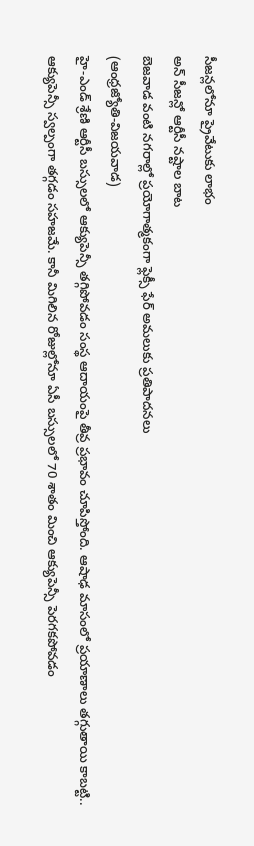సీజన్లలోనూ ప్రైవేటుకు లాభం
అన్ సీజన్లో ఆర్టీసీ నష్టాల బాట
బెజవాడ వంటి నగరాల్లో ప్రయోగాత్మకంగా ఫ్లెక్సీ ఫేర్ అమలుకు ప్రతిపాదనలు
(ఆంధ్రజ్యోతి-విజయవాడ)
హై-ఎండ్ శ్రేణి ఆర్టీసీ బస్సులలో ఆక్యుపెన్సీ తగ్గిపోవడం సంస్థ ఆదాయంపై తీవ్ర ప్రభావం చూపిస్తోంది. ఆషాఢ మాసంలో ప్రయాణాలు తగ్గుతాయి కాబట్టి.. ఆక్యుపెన్సీ స్వల్పంగా తగ్గడం సహజమే. కానీ మిగిలిన రోజుల్లోనూ ఏసీ బస్సులలో 70 శాతం మించి ఆక్యుపెన్సీ పెరగకపోవడం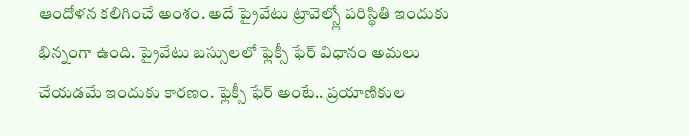ఆందోళన కలిగించే అంశం. అదే ప్రైవేటు ట్రావెల్స్లో పరిస్థితి ఇందుకు భిన్నంగా ఉంది. ప్రైవేటు బస్సులలో ఫ్లెక్సీ ఫేర్ విధానం అమలు చేయడమే ఇందుకు కారణం. ఫ్లెక్సీ ఫేర్ అంటే.. ప్రయాణికుల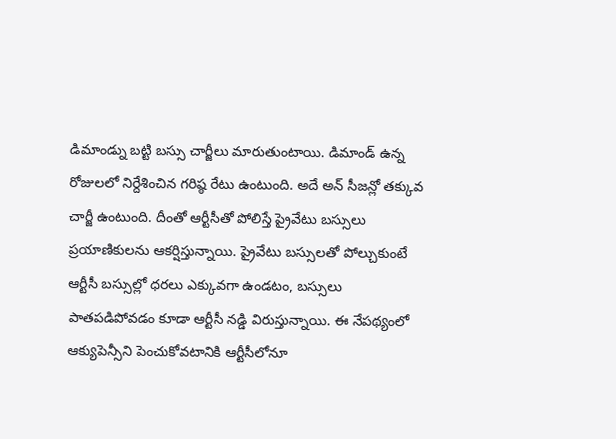డిమాండ్ను బట్టి బస్సు చార్జీలు మారుతుంటాయి. డిమాండ్ ఉన్న రోజులలో నిర్దేశించిన గరిష్ఠ రేటు ఉంటుంది. అదే అన్ సీజన్లో తక్కువ చార్జీ ఉంటుంది. దీంతో ఆర్టీసీతో పోలిస్తే ప్రైవేటు బస్సులు ప్రయాణికులను ఆకర్షిస్తున్నాయి. ప్రైవేటు బస్సులతో పోల్చుకుంటే ఆర్టీసీ బస్సుల్లో ధరలు ఎక్కువగా ఉండటం, బస్సులు పాతపడిపోవడం కూడా ఆర్టీసీ నడ్డి విరుస్తున్నాయి. ఈ నేపథ్యంలో ఆక్యుపెన్సీని పెంచుకోవటానికి ఆర్టీసీలోనూ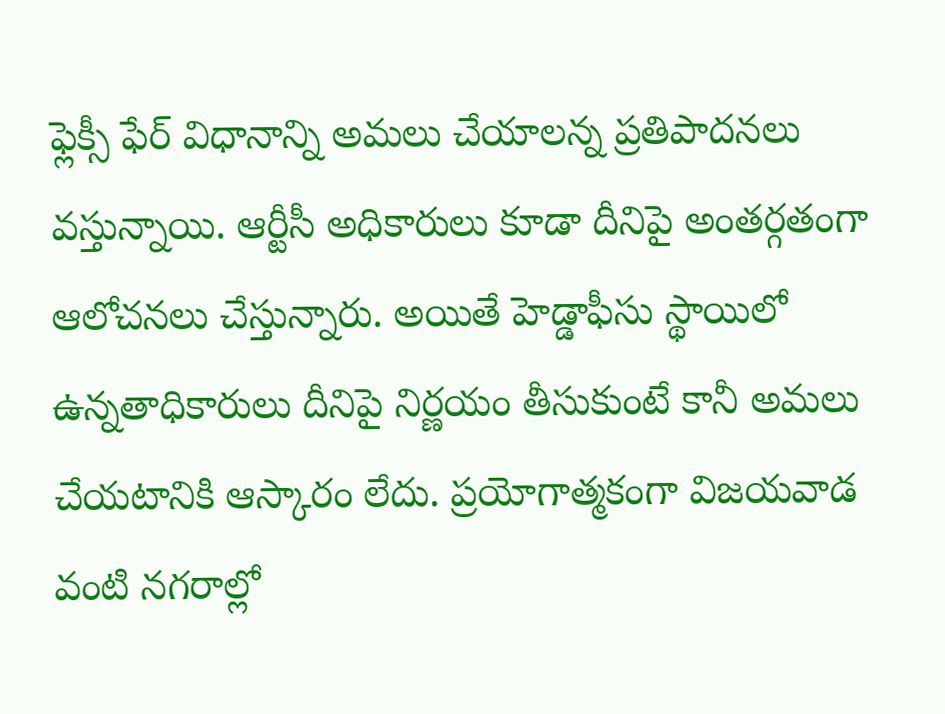ఫ్లెక్సీ ఫేర్ విధానాన్ని అమలు చేయాలన్న ప్రతిపాదనలు వస్తున్నాయి. ఆర్టీసీ అధికారులు కూడా దీనిపై అంతర్గతంగా ఆలోచనలు చేస్తున్నారు. అయితే హెడ్డాఫీసు స్థాయిలో ఉన్నతాధికారులు దీనిపై నిర్ణయం తీసుకుంటే కానీ అమలు చేయటానికి ఆస్కారం లేదు. ప్రయోగాత్మకంగా విజయవాడ వంటి నగరాల్లో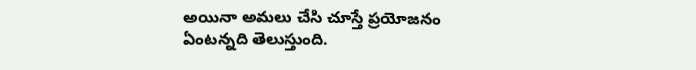అయినా అమలు చేసి చూస్తే ప్రయోజనం ఏంటన్నది తెలుస్తుంది.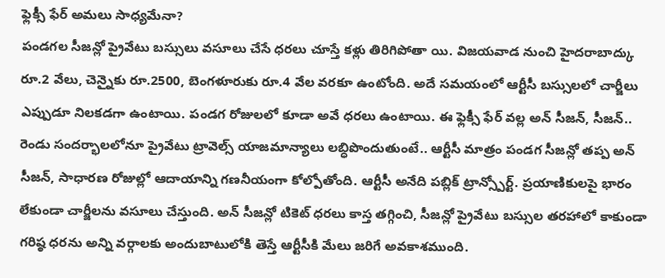ఫ్లెక్సీ ఫేర్ అమలు సాధ్యమేనా?
పండగల సీజన్లో ప్రైవేటు బస్సులు వసూలు చేసే ధరలు చూస్తే కళ్లు తిరిగిపోతా యి. విజయవాడ నుంచి హైదరాబాద్కు రూ.2 వేలు, చెన్నైకు రూ.2500, బెంగళూరుకు రూ.4 వేల వరకూ ఉంటోంది. అదే సమయంలో ఆర్టీసీ బస్సులలో చార్జీలు ఎప్పుడూ నిలకడగా ఉంటాయి. పండగ రోజులలో కూడా అవే ధరలు ఉంటాయి. ఈ ఫ్లెక్సీ ఫేర్ వల్ల అన్ సీజన్, సీజన్.. రెండు సందర్భాలలోనూ ప్రైవేటు ట్రావెల్స్ యాజమాన్యాలు లబ్ధిపొందుతుంటే.. ఆర్టీసీ మాత్రం పండగ సీజన్లో తప్ప అన్ సీజన్, సాధారణ రోజుల్లో ఆదాయాన్ని గణనీయంగా కోల్పోతోంది. ఆర్టీసీ అనేది పబ్లిక్ ట్రాన్స్పోర్ట్. ప్రయాణికులపై భారం లేకుండా చార్జీలను వసూలు చేస్తుంది. అన్ సీజన్లో టికెట్ ధరలు కాస్త తగ్గించి, సీజన్లో ప్రైవేటు బస్సుల తరహాలో కాకుండా గరిష్ఠ ధరను అన్ని వర్గాలకు అందుబాటులోకి తెస్తే ఆర్టీసీకి మేలు జరిగే అవకాశముంది.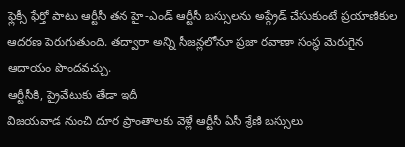ఫ్లెక్సీ ఫేర్తో పాటు ఆర్టీసీ తన హై-ఎండ్ ఆర్టీసీ బస్సులను అప్గ్రేడ్ చేసుకుంటే ప్రయాణికుల ఆదరణ పెరుగుతుంది. తద్వారా అన్ని సీజన్లలోనూ ప్రజా రవాణా సంస్థ మెరుగైన ఆదాయం పొందవచ్చు.
ఆర్టీసీకి, ప్రైవేటుకు తేడా ఇదీ
విజయవాడ నుంచి దూర ప్రాంతాలకు వెళ్లే ఆర్టీసీ ఏసీ శ్రేణి బస్సులు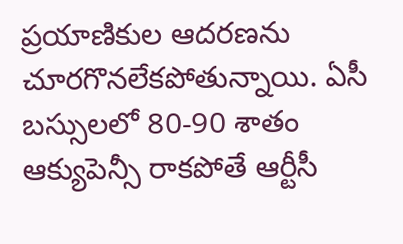ప్రయాణికుల ఆదరణను చూరగొనలేకపోతున్నాయి. ఏసీ బస్సులలో 80-90 శాతం ఆక్యుపెన్సీ రాకపోతే ఆర్టీసీ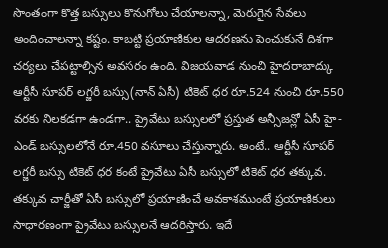సొంతంగా కొత్త బస్సులు కొనుగోలు చేయాలన్నా, మెరుగైన సేవలు అందించాలన్నా కష్టం. కాబట్టి ప్రయాణికుల ఆదరణను పెంచుకునే దిశగా చర్యలు చేపట్టాల్సిన అవసరం ఉంది. విజయవాడ నుంచి హైదరాబాద్కు ఆర్టీసీ సూపర్ లగ్జరీ బస్సు(నాన్ ఏసీ) టికెట్ ధర రూ.524 నుంచి రూ.550 వరకు నిలకడగా ఉండగా.. ప్రైవేటు బస్సులలో ప్రస్తుత అన్సీజన్లో ఏసీ హై-ఎండ్ బస్సులలోనే రూ.450 వసూలు చేస్తున్నారు. అంటే.. ఆర్టీసీ సూపర్ లగ్జరీ బస్సు టికెట్ ధర కంటే ప్రైవేటు ఏసీ బస్సులో టికెట్ ధర తక్కువ. తక్కువ చార్జీతో ఏసీ బస్సులో ప్రయాణించే అవకాశముంటే ప్రయాణికులు సాధారణంగా ప్రైవేటు బస్సులనే ఆదరిస్తారు. ఇదే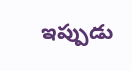ఇప్పుడు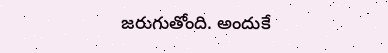జరుగుతోంది. అందుకే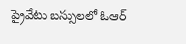ప్రైవేటు బస్సులలో ఓఆర్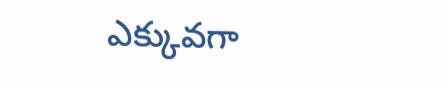ఎక్కువగా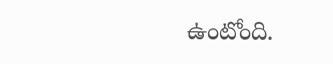ఉంటోంది.